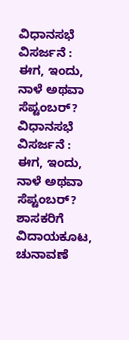ವಿಧಾನಸಭೆ ವಿಸರ್ಜನೆ : ಈಗ, ಇಂದು, ನಾಳೆ ಅಥವಾ ಸೆಪ್ಟಂಬರ್?
ವಿಧಾನಸಭೆ ವಿಸರ್ಜನೆ : ಈಗ, ಇಂದು, ನಾಳೆ ಅಥವಾ ಸೆಪ್ಟಂಬರ್?
ಶಾಸಕರಿಗೆ ವಿದಾಯಕೂಟ, ಚುನಾವಣೆ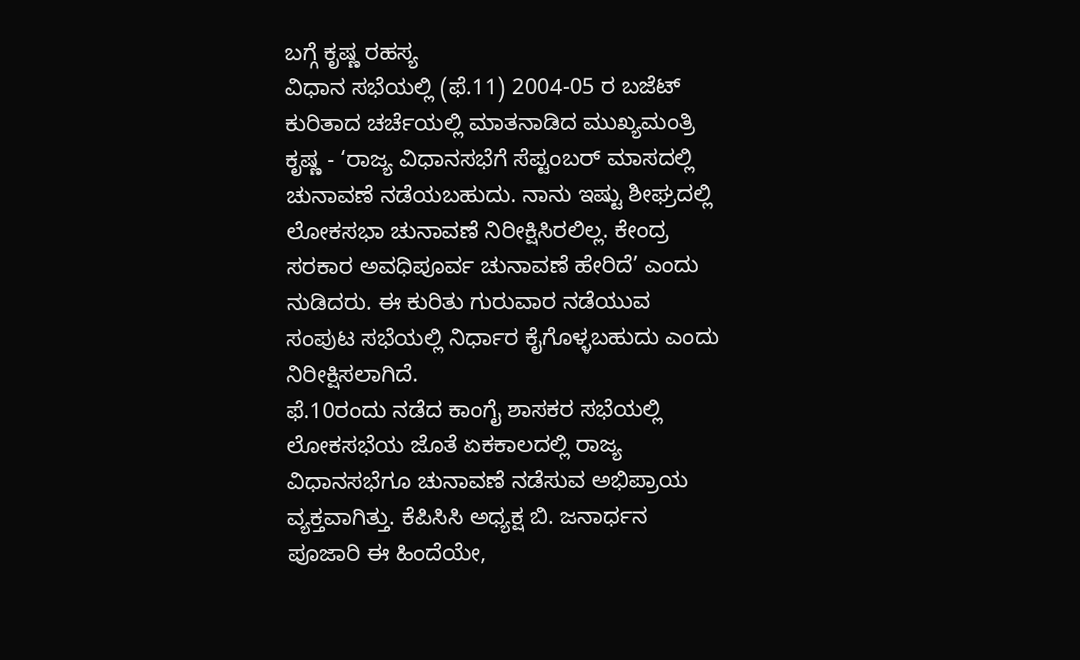ಬಗ್ಗೆ ಕೃಷ್ಣ ರಹಸ್ಯ
ವಿಧಾನ ಸಭೆಯಲ್ಲಿ (ಫೆ.11) 2004-05 ರ ಬಜೆಟ್ ಕುರಿತಾದ ಚರ್ಚೆಯಲ್ಲಿ ಮಾತನಾಡಿದ ಮುಖ್ಯಮಂತ್ರಿ ಕೃಷ್ಣ - ‘ರಾಜ್ಯ ವಿಧಾನಸಭೆಗೆ ಸೆಪ್ಟಂಬರ್ ಮಾಸದಲ್ಲಿ ಚುನಾವಣೆ ನಡೆಯಬಹುದು. ನಾನು ಇಷ್ಟು ಶೀಘ್ರದಲ್ಲಿ ಲೋಕಸಭಾ ಚುನಾವಣೆ ನಿರೀಕ್ಷಿಸಿರಲಿಲ್ಲ. ಕೇಂದ್ರ ಸರಕಾರ ಅವಧಿಪೂರ್ವ ಚುನಾವಣೆ ಹೇರಿದೆ’ ಎಂದು ನುಡಿದರು. ಈ ಕುರಿತು ಗುರುವಾರ ನಡೆಯುವ ಸಂಪುಟ ಸಭೆಯಲ್ಲಿ ನಿರ್ಧಾರ ಕೈಗೊಳ್ಳಬಹುದು ಎಂದು ನಿರೀಕ್ಷಿಸಲಾಗಿದೆ.
ಫೆ.10ರಂದು ನಡೆದ ಕಾಂಗೈ ಶಾಸಕರ ಸಭೆಯಲ್ಲಿ ಲೋಕಸಭೆಯ ಜೊತೆ ಏಕಕಾಲದಲ್ಲಿ ರಾಜ್ಯ ವಿಧಾನಸಭೆಗೂ ಚುನಾವಣೆ ನಡೆಸುವ ಅಭಿಪ್ರಾಯ ವ್ಯಕ್ತವಾಗಿತ್ತು. ಕೆಪಿಸಿಸಿ ಅಧ್ಯಕ್ಷ ಬಿ. ಜನಾರ್ಧನ ಪೂಜಾರಿ ಈ ಹಿಂದೆಯೇ,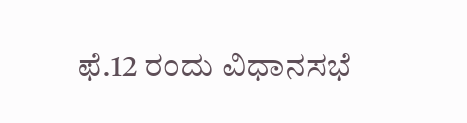ಫೆ.12 ರಂದು ವಿಧಾನಸಭೆ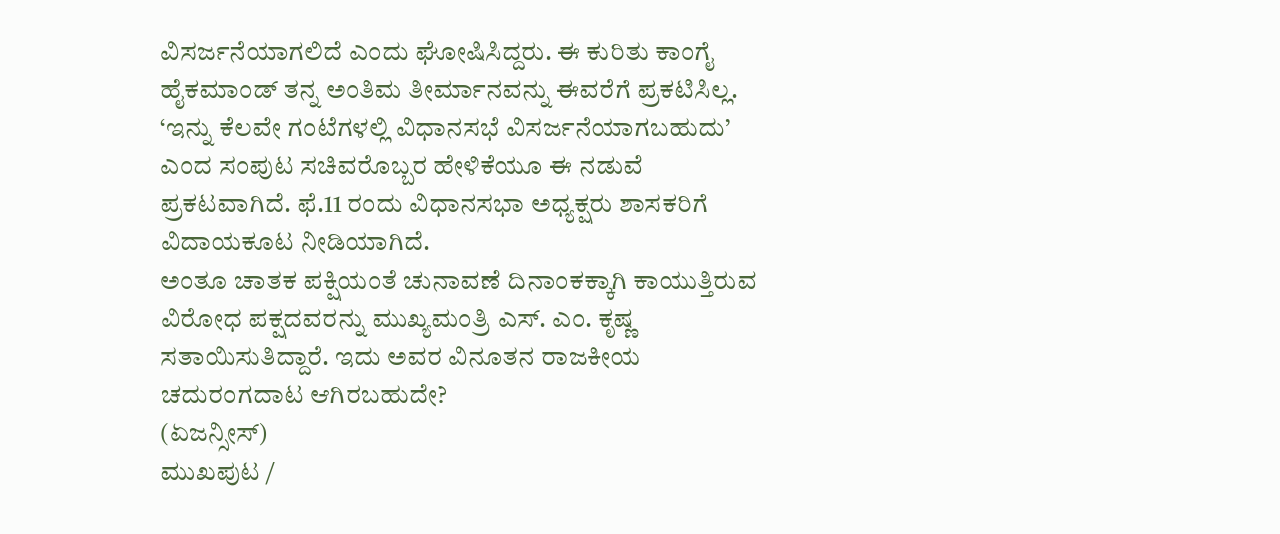ವಿಸರ್ಜನೆಯಾಗಲಿದೆ ಎಂದು ಘೋಷಿಸಿದ್ದರು. ಈ ಕುರಿತು ಕಾಂಗೈ ಹೈಕಮಾಂಡ್ ತನ್ನ ಅಂತಿಮ ತೀರ್ಮಾನವನ್ನು ಈವರೆಗೆ ಪ್ರಕಟಿಸಿಲ್ಲ. ‘ಇನ್ನು ಕೆಲವೇ ಗಂಟೆಗಳಲ್ಲಿ ವಿಧಾನಸಭೆ ವಿಸರ್ಜನೆಯಾಗಬಹುದು’ ಎಂದ ಸಂಪುಟ ಸಚಿವರೊಬ್ಬರ ಹೇಳಿಕೆಯೂ ಈ ನಡುವೆ ಪ್ರಕಟವಾಗಿದೆ. ಫೆ.11 ರಂದು ವಿಧಾನಸಭಾ ಅಧ್ಯಕ್ಷರು ಶಾಸಕರಿಗೆ ವಿದಾಯಕೂಟ ನೀಡಿಯಾಗಿದೆ.
ಅಂತೂ ಚಾತಕ ಪಕ್ಷಿಯಂತೆ ಚುನಾವಣೆ ದಿನಾಂಕಕ್ಕಾಗಿ ಕಾಯುತ್ತಿರುವ ವಿರೋಧ ಪಕ್ಷದವರನ್ನು ಮುಖ್ಯಮಂತ್ರಿ ಎಸ್. ಎಂ. ಕೃಷ್ಣ ಸತಾಯಿಸುತಿದ್ದಾರೆ. ಇದು ಅವರ ವಿನೂತನ ರಾಜಕೀಯ ಚದುರಂಗದಾಟ ಆಗಿರಬಹುದೇ?
(ಏಜನ್ಸೀಸ್)
ಮುಖಪುಟ /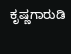ಕೃಷ್ಣಗಾರುಡಿ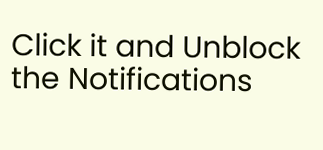Click it and Unblock the Notifications